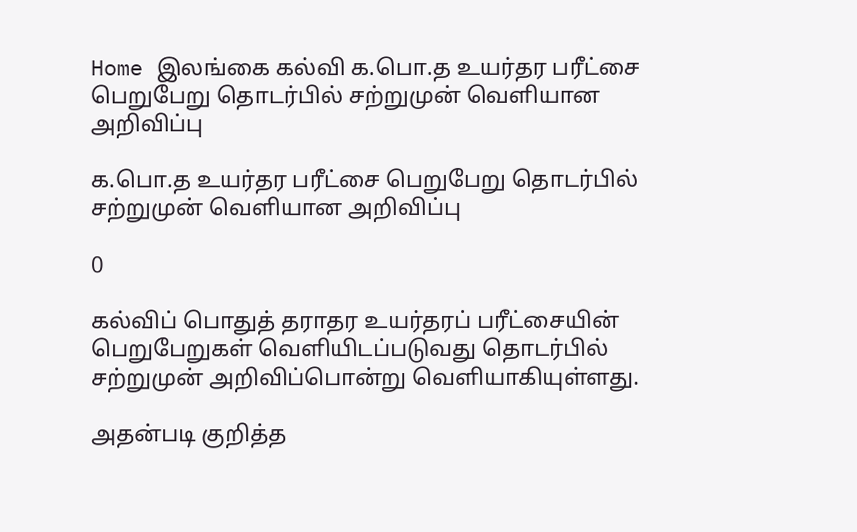Home இலங்கை கல்வி க.பொ.த உயர்தர பரீட்சை பெறுபேறு தொடர்பில் சற்றுமுன் வெளியான அறிவிப்பு

க.பொ.த உயர்தர பரீட்சை பெறுபேறு தொடர்பில் சற்றுமுன் வெளியான அறிவிப்பு

0

கல்விப் பொதுத் தராதர உயர்தரப் பரீட்சையின் பெறுபேறுகள் வெளியிடப்படுவது தொடர்பில் சற்றுமுன் அறிவிப்பொன்று வெளியாகியுள்ளது.

அதன்படி குறித்த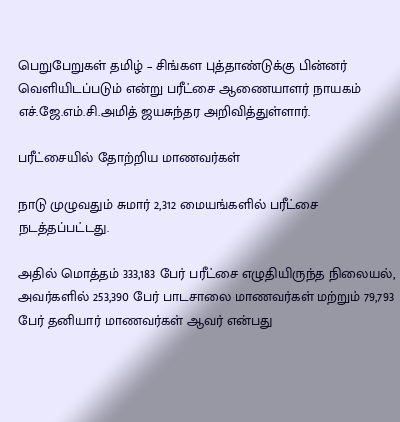பெறுபேறுகள் தமிழ் – சிங்கள புத்தாண்டுக்கு பின்னர் வெளியிடப்படும் என்று பரீட்சை ஆணையாளர் நாயகம் எச்.ஜே.எம்.சி.அமித் ஜயசுந்தர அறிவித்துள்ளார்.

பரீட்சையில் தோற்றிய மாணவர்கள்

நாடு முழுவதும் சுமார் 2,312 மையங்களில் பரீட்சை நடத்தப்பட்டது.

அதில் மொத்தம் 333,183 பேர் பரீட்சை எழுதியிருந்த நிலையல், அவர்களில் 253,390 பேர் பாடசாலை மாணவர்கள் மற்றும் 79,793 பேர் தனியார் மாணவர்கள் ஆவர் என்பது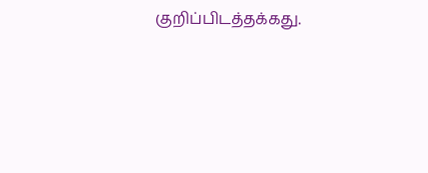குறிப்பிடத்தக்கது.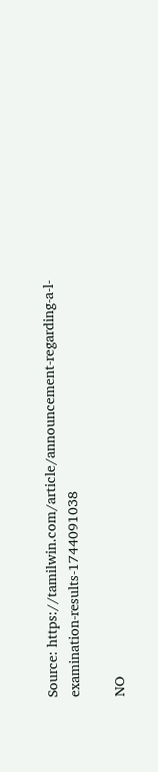Source: https://tamilwin.com/article/announcement-regarding-a-l-examination-results-1744091038

NO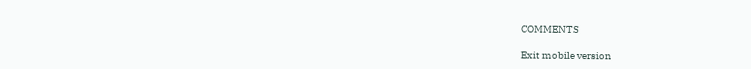COMMENTS

Exit mobile version